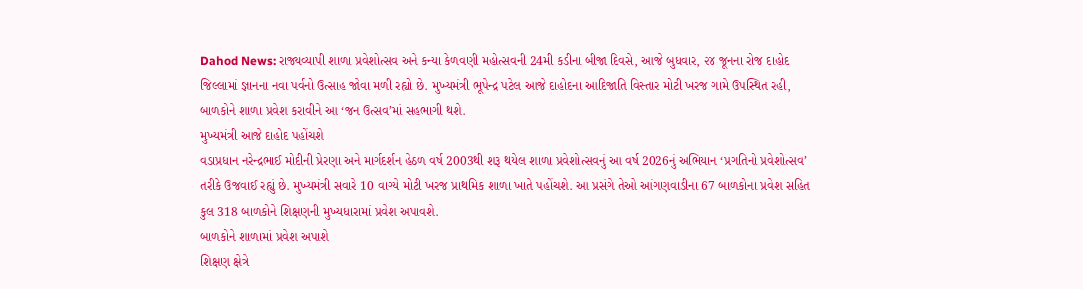Dahod News: રાજ્યવ્યાપી શાળા પ્રવેશોત્સવ અને કન્યા કેળવણી મહોત્સવની 24મી કડીના બીજા દિવસે, આજે બુધવાર, ૨૪ જૂનના રોજ દાહોદ જિલ્લામાં જ્ઞાનના નવા પર્વનો ઉત્સાહ જોવા મળી રહ્યો છે. મુખ્યમંત્રી ભૂપેન્દ્ર પટેલ આજે દાહોદના આદિજાતિ વિસ્તાર મોટી ખરજ ગામે ઉપસ્થિત રહી, બાળકોને શાળા પ્રવેશ કરાવીને આ ‘જન ઉત્સવ’માં સહભાગી થશે.
મુખ્યમંત્રી આજે દાહોદ પહોંચશે
વડાપ્રધાન નરેન્દ્રભાઈ મોદીની પ્રેરણા અને માર્ગદર્શન હેઠળ વર્ષ 2003થી શરૂ થયેલ શાળા પ્રવેશોત્સવનું આ વર્ષ 2026નું અભિયાન ‘પ્રગતિનો પ્રવેશોત્સવ’ તરીકે ઉજવાઈ રહ્યું છે. મુખ્યમંત્રી સવારે 10 વાગ્યે મોટી ખરજ પ્રાથમિક શાળા ખાતે પહોંચશે. આ પ્રસંગે તેઓ આંગણવાડીના 67 બાળકોના પ્રવેશ સહિત કુલ 318 બાળકોને શિક્ષણની મુખ્યધારામાં પ્રવેશ અપાવશે.
બાળકોને શાળામાં પ્રવેશ અપાશે
શિક્ષણ ક્ષેત્રે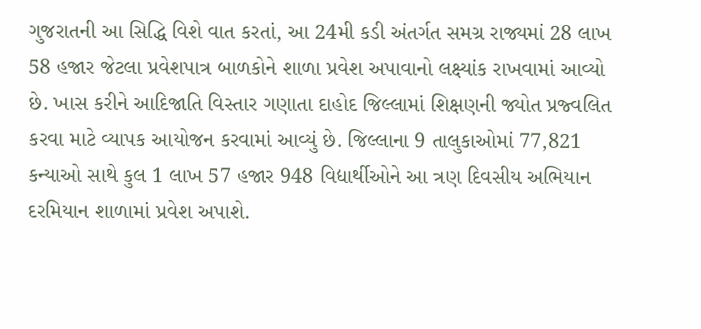ગુજરાતની આ સિદ્ધિ વિશે વાત કરતાં, આ 24મી કડી અંતર્ગત સમગ્ર રાજ્યમાં 28 લાખ 58 હજાર જેટલા પ્રવેશપાત્ર બાળકોને શાળા પ્રવેશ અપાવાનો લક્ષ્યાંક રાખવામાં આવ્યો છે. ખાસ કરીને આદિજાતિ વિસ્તાર ગણાતા દાહોદ જિલ્લામાં શિક્ષણની જ્યોત પ્રજ્વલિત કરવા માટે વ્યાપક આયોજન કરવામાં આવ્યું છે. જિલ્લાના 9 તાલુકાઓમાં 77,821 કન્યાઓ સાથે કુલ 1 લાખ 57 હજાર 948 વિદ્યાર્થીઓને આ ત્રણ દિવસીય અભિયાન દરમિયાન શાળામાં પ્રવેશ અપાશે.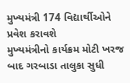મુખ્યમંત્રી 174 વિદ્યાર્થીઓને પ્રવેશ કરાવશે
મુખ્યમંત્રીનો કાર્યક્રમ મોટી ખરજ બાદ ગરબાડા તાલુકા સુધી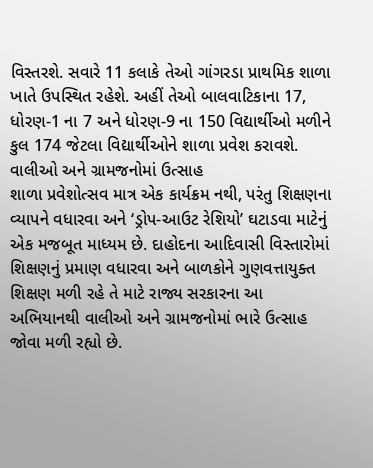વિસ્તરશે. સવારે 11 કલાકે તેઓ ગાંગરડા પ્રાથમિક શાળા ખાતે ઉપસ્થિત રહેશે. અહીં તેઓ બાલવાટિકાના 17, ધોરણ-1 ના 7 અને ધોરણ-9 ના 150 વિદ્યાર્થીઓ મળીને કુલ 174 જેટલા વિદ્યાર્થીઓને શાળા પ્રવેશ કરાવશે.
વાલીઓ અને ગ્રામજનોમાં ઉત્સાહ
શાળા પ્રવેશોત્સવ માત્ર એક કાર્યક્રમ નથી, પરંતુ શિક્ષણના વ્યાપને વધારવા અને ‘ડ્રોપ-આઉટ રેશિયો’ ઘટાડવા માટેનું એક મજબૂત માધ્યમ છે. દાહોદના આદિવાસી વિસ્તારોમાં શિક્ષણનું પ્રમાણ વધારવા અને બાળકોને ગુણવત્તાયુક્ત શિક્ષણ મળી રહે તે માટે રાજ્ય સરકારના આ અભિયાનથી વાલીઓ અને ગ્રામજનોમાં ભારે ઉત્સાહ જોવા મળી રહ્યો છે.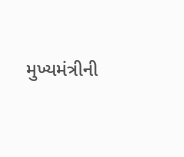મુખ્યમંત્રીની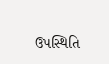ઉપસ્થિતિ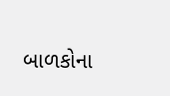બાળકોના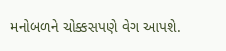મનોબળને ચોક્કસપણે વેગ આપશે.